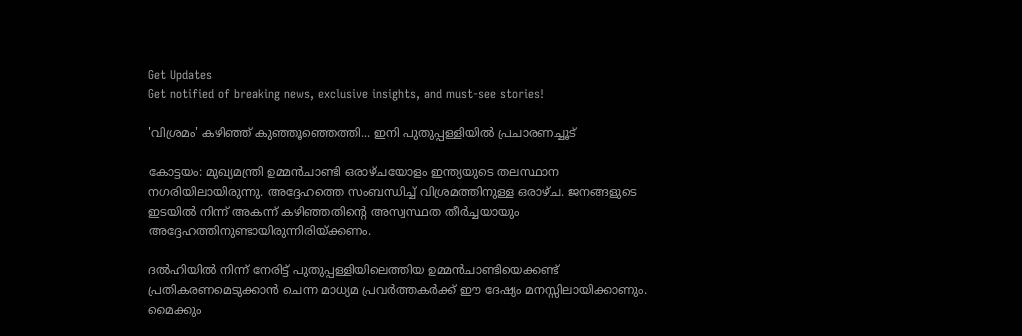Get Updates
Get notified of breaking news, exclusive insights, and must-see stories!

'വിശ്രമം' കഴിഞ്ഞ് കുഞ്ഞൂഞ്ഞെത്തി... ഇനി പുതുപ്പള്ളിയില്‍ പ്രചാരണച്ചൂട്

കോട്ടയം: മുഖ്യമന്ത്രി ഉമ്മന്‍ചാണ്ടി ഒരാഴ്ചയോളം ഇന്ത്യയുടെ തലസ്ഥാന നഗരിയിലായിരുന്നു. അദ്ദേഹത്തെ സംബന്ധിച്ച് വിശ്രമത്തിനുള്ള ഒരാഴ്ച. ജനങ്ങളുടെ ഇടയില്‍ നിന്ന് അകന്ന് കഴിഞ്ഞതിന്റെ അസ്വസ്ഥത തീര്‍ച്ചയായും അദ്ദേഹത്തിനുണ്ടായിരുന്നിരിയ്ക്കണം.

ദല്‍ഹിയില്‍ നിന്ന് നേരിട്ട് പുതുപ്പള്ളിയിലെത്തിയ ഉമ്മന്‍ചാണ്ടിയെക്കണ്ട് പ്രതികരണമെടുക്കാന്‍ ചെന്ന മാധ്യമ പ്രവര്‍ത്തകര്‍ക്ക് ഈ ദേഷ്യം മനസ്സിലായിക്കാണും. മൈക്കും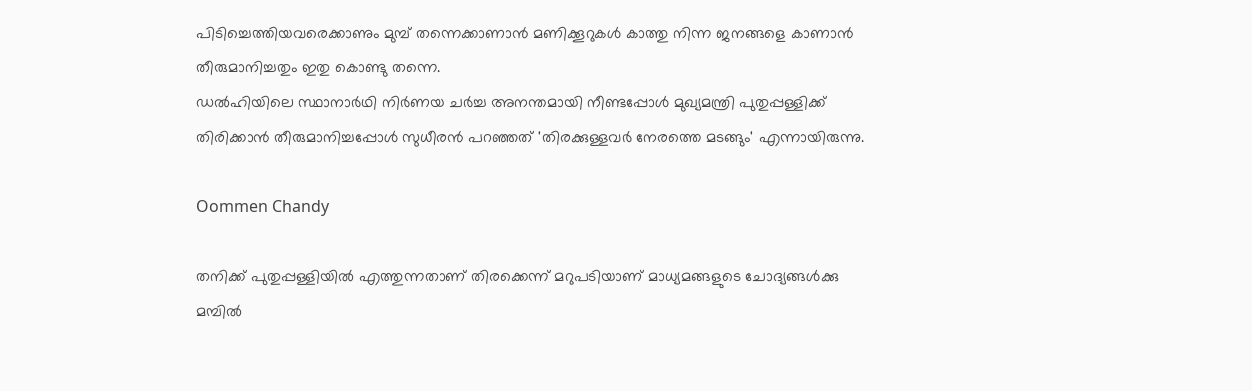പിടിച്ചെത്തിയവരെക്കാണും മുമ്പ് തന്നെക്കാണാന്‍ മണിക്കൂറുകള്‍ കാത്തു നിന്ന ജനങ്ങളെ കാണാന്‍ തീരുമാനിച്ചതും ഇതു കൊണ്ടു തന്നെ.
ഡല്‍ഹിയിലെ സ്ഥാനാര്‍ഥി നിര്‍ണയ ചര്‍ച്ച അനന്തമായി നീണ്ടപ്പോള്‍ മുഖ്യമന്ത്രി പുതുപ്പള്ളിക്ക് തിരിക്കാന്‍ തീരുമാനിച്ചപ്പോള്‍ സുധീരന്‍ പറഞ്ഞത് 'തിരക്കുള്ളവര്‍ നേരത്തെ മടങ്ങും' എന്നായിരുന്നു.

Oommen Chandy

തനിക്ക് പുതുപ്പള്ളിയില്‍ എത്തുന്നതാണ് തിരക്കെന്ന് മറുപടിയാണ് മാധ്യമങ്ങളുടെ ചോദ്യങ്ങള്‍ക്കു മമ്പില്‍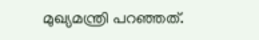മുഖ്യമന്ത്രി പറഞ്ഞത്.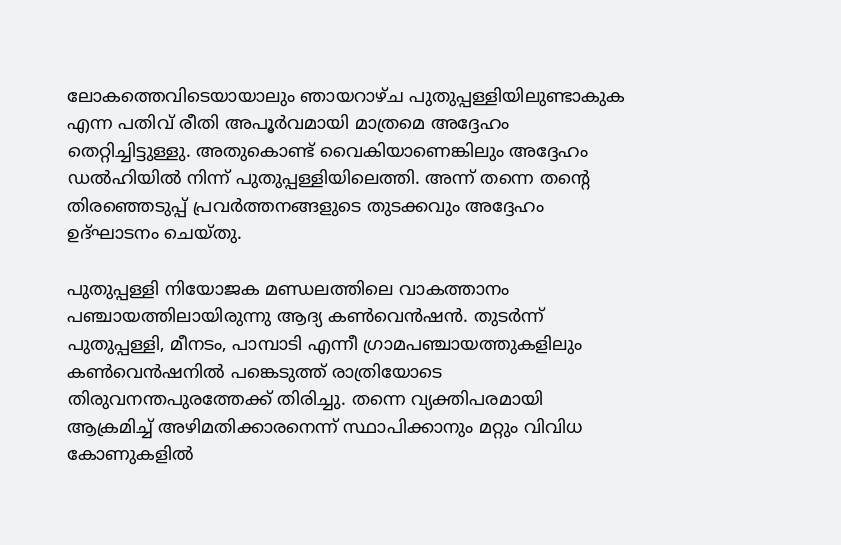ലോകത്തെവിടെയായാലും ഞായറാഴ്ച പുതുപ്പള്ളിയിലുണ്ടാകുക എന്ന പതിവ് രീതി അപൂര്‍വമായി മാത്രമെ അദ്ദേഹം തെറ്റിച്ചിട്ടുള്ളു. അതുകൊണ്ട് വൈകിയാണെങ്കിലും അദ്ദേഹം ഡല്‍ഹിയില്‍ നിന്ന് പുതുപ്പള്ളിയിലെത്തി. അന്ന് തന്നെ തന്റെ തിരഞ്ഞെടുപ്പ് പ്രവര്‍ത്തനങ്ങളുടെ തുടക്കവും അദ്ദേഹം ഉദ്ഘാടനം ചെയ്തു.

പുതുപ്പള്ളി നിയോജക മണ്ഡലത്തിലെ വാകത്താനം പഞ്ചായത്തിലായിരുന്നു ആദ്യ കണ്‍വെന്‍ഷന്‍. തുടര്‍ന്ന് പുതുപ്പള്ളി, മീനടം, പാമ്പാടി എന്നീ ഗ്രാമപഞ്ചായത്തുകളിലും കണ്‍വെന്‍ഷനില്‍ പങ്കെടുത്ത് രാത്രിയോടെ തിരുവനന്തപുരത്തേക്ക് തിരിച്ചു. തന്നെ വ്യക്തിപരമായി ആക്രമിച്ച് അഴിമതിക്കാരനെന്ന് സ്ഥാപിക്കാനും മറ്റും വിവിധ കോണുകളില്‍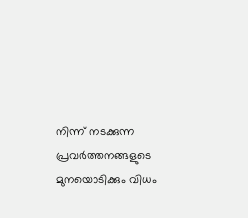നിന്ന് നടക്കുന്ന പ്രവര്‍ത്തനങ്ങളുടെ മുനയൊടിക്കും വിധം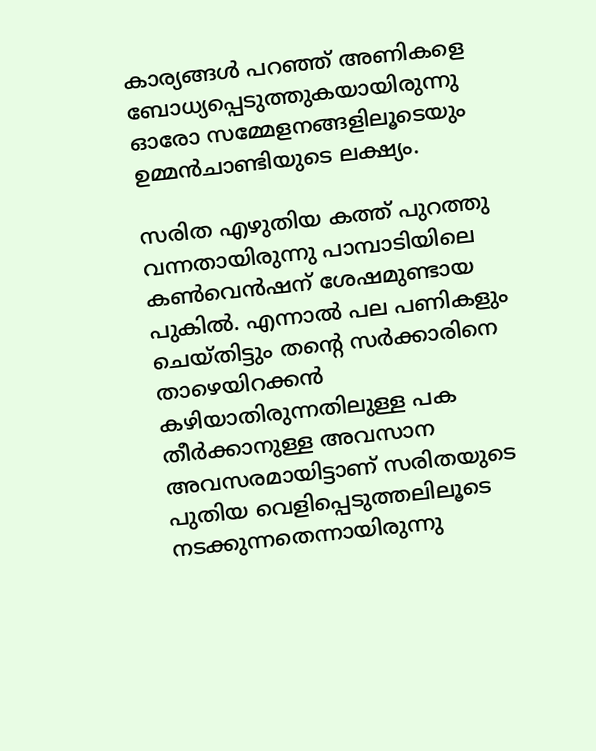കാര്യങ്ങള്‍ പറഞ്ഞ് അണികളെ ബോധ്യപ്പെടുത്തുകയായിരുന്നു ഓരോ സമ്മേളനങ്ങളിലൂടെയും ഉമ്മന്‍ചാണ്ടിയുടെ ലക്ഷ്യം.

സരിത എഴുതിയ കത്ത് പുറത്തു വന്നതായിരുന്നു പാമ്പാടിയിലെ കണ്‍വെന്‍ഷന് ശേഷമുണ്ടായ പുകില്‍. എന്നാല്‍ പല പണികളും ചെയ്തിട്ടും തന്റെ സര്‍ക്കാരിനെ താഴെയിറക്കന്‍ കഴിയാതിരുന്നതിലുള്ള പക തീര്‍ക്കാനുള്ള അവസാന അവസരമായിട്ടാണ് സരിതയുടെ പുതിയ വെളിപ്പെടുത്തലിലൂടെ നടക്കുന്നതെന്നായിരുന്നു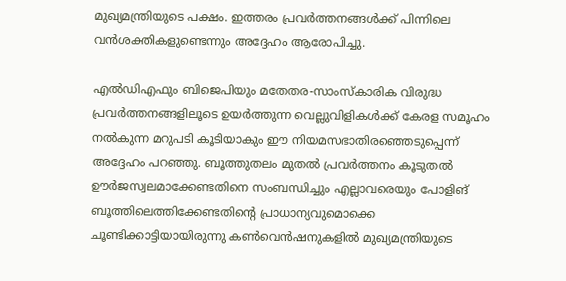മുഖ്യമന്ത്രിയുടെ പക്ഷം. ഇത്തരം പ്രവര്‍ത്തനങ്ങള്‍ക്ക് പിന്നിലെ വന്‍ശക്തികളുണ്ടെന്നും അദ്ദേഹം ആരോപിച്ചു.

എല്‍ഡിഎഫും ബിജെപിയും മതേതര-സാംസ്‌കാരിക വിരുദ്ധ പ്രവര്‍ത്തനങ്ങളിലൂടെ ഉയര്‍ത്തുന്ന വെല്ലുവിളികള്‍ക്ക് കേരള സമൂഹം നല്‍കുന്ന മറുപടി കൂടിയാകും ഈ നിയമസഭാതിരഞ്ഞെടുപ്പെന്ന് അദ്ദേഹം പറഞ്ഞു. ബൂത്തുതലം മുതല്‍ പ്രവര്‍ത്തനം കൂടുതല്‍ ഊര്‍ജസ്വലമാക്കേണ്ടതിനെ സംബന്ധിച്ചും എല്ലാവരെയും പോളിങ് ബൂത്തിലെത്തിക്കേണ്ടതിന്റെ പ്രാധാന്യവുമൊക്കെ ചൂണ്ടിക്കാട്ടിയായിരുന്നു കണ്‍വെന്‍ഷനുകളില്‍ മുഖ്യമന്ത്രിയുടെ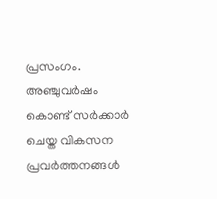പ്രസംഗം. അഞ്ചുവര്‍ഷം കൊണ്ട് സര്‍ക്കാര്‍ ചെയ്ത വികസന പ്രവര്‍ത്തനങ്ങള്‍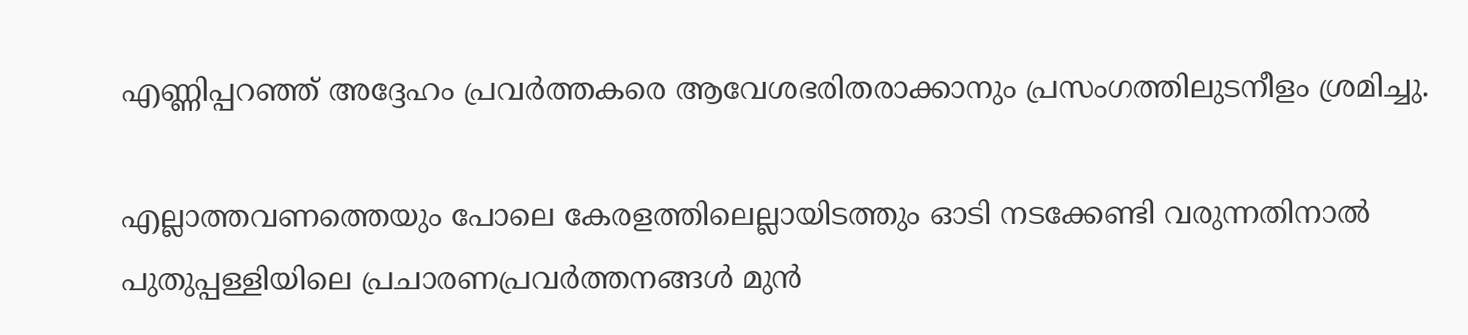എണ്ണിപ്പറഞ്ഞ് അദ്ദേഹം പ്രവര്‍ത്തകരെ ആവേശഭരിതരാക്കാനും പ്രസംഗത്തിലുടനീളം ശ്രമിച്ചു.

എല്ലാത്തവണത്തെയും പോലെ കേരളത്തിലെല്ലായിടത്തും ഓടി നടക്കേണ്ടി വരുന്നതിനാല്‍ പുതുപ്പള്ളിയിലെ പ്രചാരണപ്രവര്‍ത്തനങ്ങള്‍ മുന്‍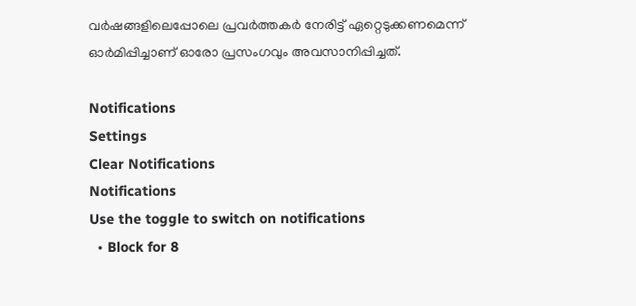വര്‍ഷങ്ങളിലെപ്പോലെ പ്രവര്‍ത്തകര്‍ നേരിട്ട് ഏറ്റെടുക്കണമെന്ന് ഓര്‍മിപ്പിച്ചാണ് ഓരോ പ്രസംഗവും അവസാനിപ്പിച്ചത്.

Notifications
Settings
Clear Notifications
Notifications
Use the toggle to switch on notifications
  • Block for 8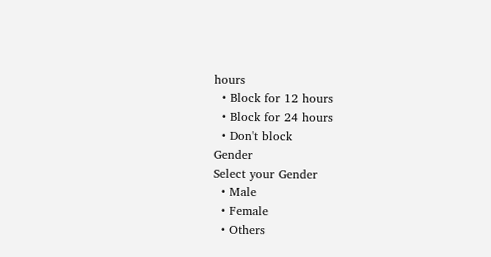hours
  • Block for 12 hours
  • Block for 24 hours
  • Don't block
Gender
Select your Gender
  • Male
  • Female
  • Others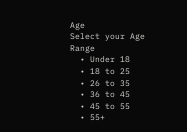Age
Select your Age Range
  • Under 18
  • 18 to 25
  • 26 to 35
  • 36 to 45
  • 45 to 55
  • 55+